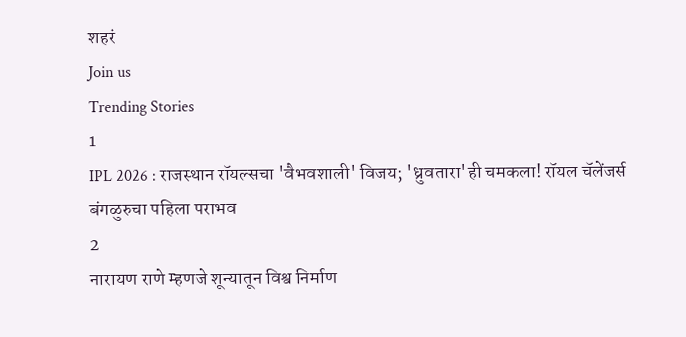शहरं
Join us
Trending Stories
1
IPL 2026 : राजस्थान रॉयल्सचा 'वैभवशाली' विजय; 'ध्रुवतारा'ही चमकला! रॉयल चॅलेंजर्स बंगळुरुचा पहिला पराभव
2
नारायण राणे म्हणजे शून्यातून विश्व निर्माण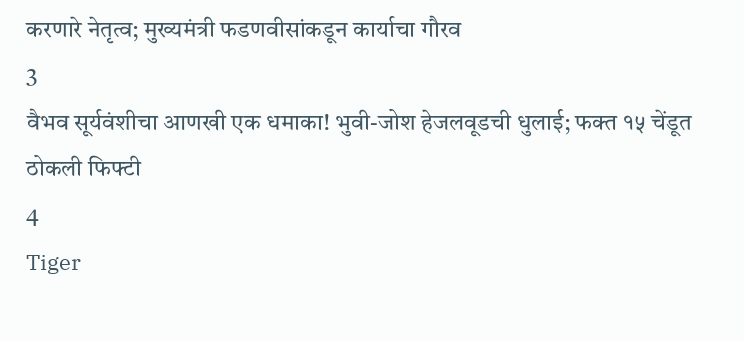करणारे नेतृत्व; मुख्यमंत्री फडणवीसांकडून कार्याचा गौरव
3
वैभव सूर्यवंशीचा आणखी एक धमाका! भुवी-जोश हेजलवूडची धुलाई; फक्त १५ चेंडूत ठोकली फिफ्टी
4
Tiger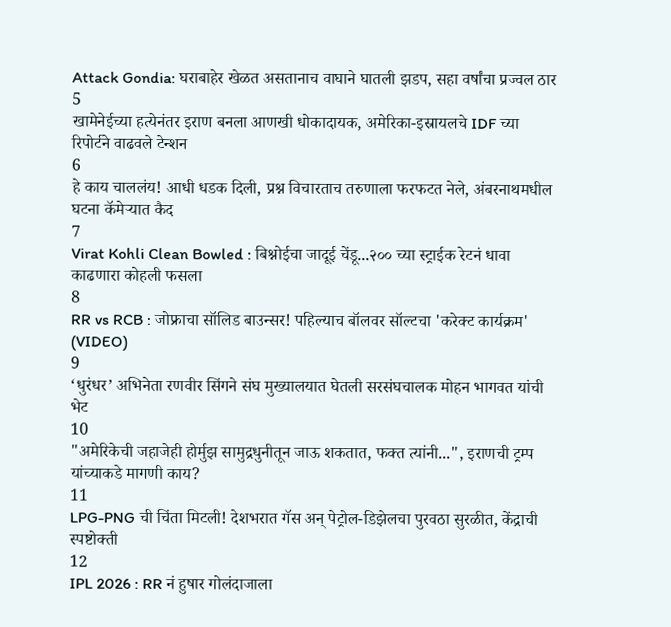Attack Gondia: घराबाहेर खेळत असतानाच वाघाने घातली झडप, सहा वर्षांचा प्रज्वल ठार
5
खामेनेईच्या हत्येनंतर इराण बनला आणखी धोकादायक, अमेरिका-इस्रायलचे IDF च्या रिपोर्टने वाढवले टेन्शन
6
हे काय चाललंय! आधी धडक दिली, प्रश्न विचारताच तरुणाला फरफटत नेले, अंबरनाथमधील घटना कॅमेऱ्यात कैद
7
Virat Kohli Clean Bowled : बिश्नोईचा जादूई चेंडू...२०० च्या स्ट्राईक रेटनं धावा काढणारा कोहली फसला
8
RR vs RCB : जोफ्राचा सॉलिड बाउन्सर! पहिल्याच बॉलवर सॉल्टचा 'करेक्ट कार्यक्रम' (VIDEO)
9
‘धुरंधर’ अभिनेता रणवीर सिंगने संघ मुख्यालयात घेतली सरसंघचालक मोहन भागवत यांची भेट
10
"अमेरिकेची जहाजेही होर्मुझ सामुद्रधुनीतून जाऊ शकतात, फक्त त्यांनी...", इराणची ट्रम्प यांच्याकडे मागणी काय?
11
LPG-PNG ची चिंता मिटली! देशभरात गॅस अन् पेट्रोल-डिझेलचा पुरवठा सुरळीत, केंद्राची स्पष्टोक्ती
12
IPL 2026 : RR नं हुषार गोलंदाजाला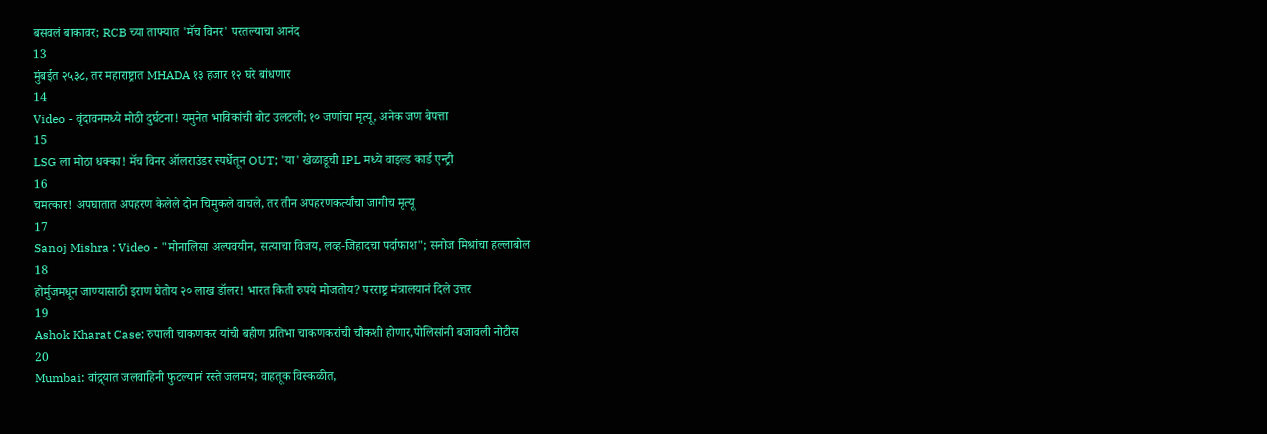बसवलं बाकावर; RCB च्या ताफ्यात 'मॅच विनर' परतल्याचा आनंद
13
मुंबईत २५३८, तर महाराष्ट्रात MHADA १३ हजार १२ घरे बांधणार
14
Video - वृंदावनमध्ये मोठी दुर्घटना! यमुनेत भाविकांची बोट उलटली; १० जणांचा मृत्यू, अनेक जण बेपत्ता
15
LSG ला मोठा धक्का! मॅच विनर ऑलराउंडर स्पर्धेतून OUT; 'या' खेळाडूची IPL मध्ये वाइल्ड कार्ड एन्ट्री
16
चमत्कार! अपघातात अपहरण केलेले दोन चिमुकले वाचले, तर तीन अपहरणकर्त्यांचा जागीच मृत्यू
17
Sanoj Mishra : Video - "मोनालिसा अल्पवयीन, सत्याचा विजय, लव्ह-जिहादचा पर्दाफाश"; सनोज मिश्रांचा हल्लाबोल
18
होर्मुजमधून जाण्यासाठी इराण घेतोय २० लाख डॉलर! भारत किती रुपये मोजतोय? परराष्ट्र मंत्रालयानं दिले उत्तर
19
Ashok Kharat Case: रुपाली चाकणकर यांची बहीण प्रतिभा चाकणकरांची चौकशी होणार,पोलिसांनी बजावली नोटीस
20
Mumbai: वांद्र्यात जलवाहिनी फुटल्यानं रस्ते जलमय; वाहतूक विस्कळीत,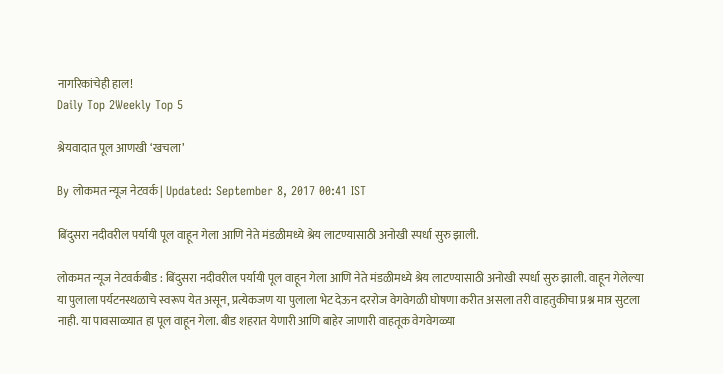नागरिकांचेही हाल!
Daily Top 2Weekly Top 5

श्रेयवादात पूल आणखी ‘खचला’

By लोकमत न्यूज नेटवर्क | Updated: September 8, 2017 00:41 IST

बिंदुसरा नदीवरील पर्यायी पूल वाहून गेला आणि नेते मंडळीमध्ये श्रेय लाटण्यासाठी अनोखी स्पर्धा सुरु झाली.

लोकमत न्यूज नेटवर्कबीड : बिंदुसरा नदीवरील पर्यायी पूल वाहून गेला आणि नेते मंडळीमध्ये श्रेय लाटण्यासाठी अनोखी स्पर्धा सुरु झाली. वाहून गेलेल्या या पुलाला पर्यटनस्थळाचे स्वरूप येत असून, प्रत्येकजण या पुलाला भेट देऊन दररोज वेगवेगळी घोषणा करीत असला तरी वाहतुकीचा प्रश्न मात्र सुटला नाही. या पावसाळ्यात हा पूल वाहून गेला. बीड शहरात येणारी आणि बाहेर जाणारी वाहतूक वेगवेगळ्या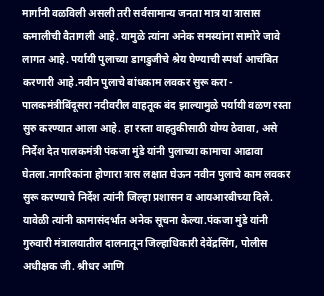मार्गांनी वळविली असली तरी सर्वसामान्य जनता मात्र या त्रासास कमालीची वैतागली आहे. यामुळे त्यांना अनेक समस्यांना सामोरे जावे लागत आहे. पर्यायी पुलाच्या डागडुजीचे श्रेय घेण्याची स्पर्धा आचंबित करणारी आहे.नवीन पुलाचे बांधकाम लवकर सुरू करा - पालकमंत्रीबिंदूसरा नदीवरील वाहतूक बंद झाल्यामुळे पर्यायी वळण रस्ता सुरु करण्यात आला आहे. हा रस्ता वाहतुकीसाठी योग्य ठेवावा, असे निर्देश देत पालकमंत्री पंकजा मुंडे यांनी पुलाच्या कामाचा आढावा घेतला.नागरिकांना होणारा त्रास लक्षात घेऊन नवीन पुलाचे काम लवकर सुरू करण्याचे निर्देश त्यांनी जिल्हा प्रशासन व आयआरबीच्या दिले. यावेळी त्यांनी कामासंदर्भात अनेक सूचना केल्या.पंकजा मुंडे यांनी गुरुवारी मंत्रालयातील दालनातून जिल्हाधिकारी देवेंद्रसिंग, पोलीस अधीक्षक जी. श्रीधर आणि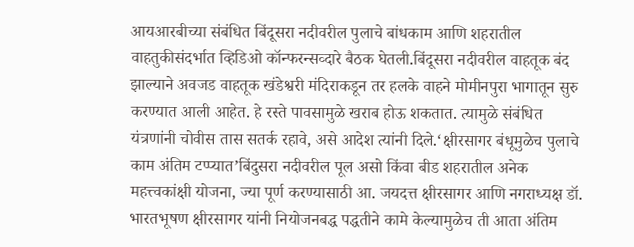आयआरबीच्या संबंधित बिंदूसरा नदीवरील पुलाचे बांधकाम आणि शहरातील वाहतुकीसंदर्भात व्हिडिओ कॉन्फरन्सव्दारे बैठक घेतली.बिंदूसरा नदीवरील वाहतूक बंद झाल्याने अवजड वाहतूक खंडेश्वरी मंदिराकडून तर हलके वाहने मोमीनपुरा भागातून सुरु करण्यात आली आहेत. हे रस्ते पावसामुळे खराब होऊ शकतात. त्यामुळे संबंधित यंत्रणांनी चोवीस तास सतर्क रहावे, असे आदेश त्यांनी दिले.‘क्षीरसागर बंधूमुळेच पुलाचे काम अंतिम टप्प्यात’बिंदुसरा नदीवरील पूल असो किंवा बीड शहरातील अनेक महत्त्वकांक्षी योजना, ज्या पूर्ण करण्यासाठी आ. जयदत्त क्षीरसागर आणि नगराध्यक्ष डॉ. भारतभूषण क्षीरसागर यांनी नियोजनबद्ध पद्धतीने कामे केल्यामुळेच ती आता अंतिम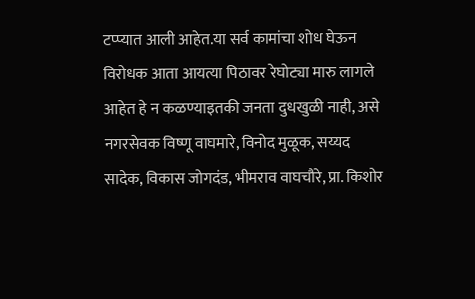टप्प्यात आली आहेत.या सर्व कामांचा शोध घेऊन विरोधक आता आयत्या पिठावर रेघोट्या मारु लागले आहेत हे न कळण्याइतकी जनता दुधखुळी नाही, असे नगरसेवक विष्णू वाघमारे, विनोद मुळूक, सय्यद सादेक, विकास जोगदंड, भीमराव वाघचौरे, प्रा. किशोर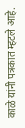काळे यांनी पत्रकात म्हटले आहे.